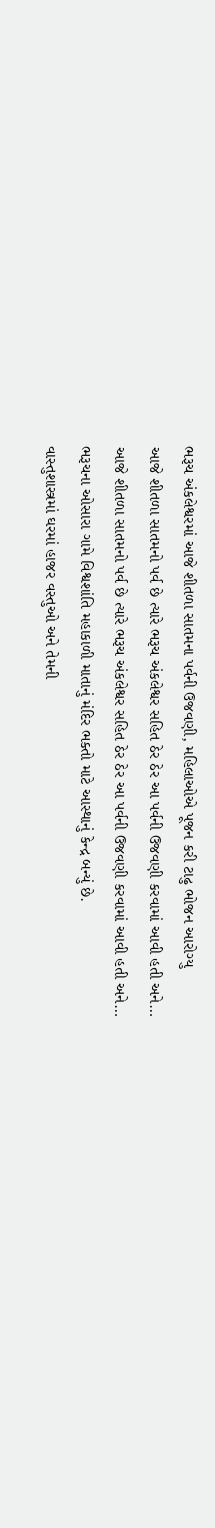ભરૂચ અંકલેશ્વરમાં આજે શીતળા સાતમના પર્વની ઉજવણી, મહિલાઓએ પૂજન કરી ટાઢુ ભોજન આરોગ્યુ
આજે શીતળા સાતમનો પર્વ છે ત્યારે ભરૂચ અંકલેશ્વર સહિત ઠેર ઠેર આ પર્વની ઉજવણી કરવામાં આવી હતી અને…
આજે શીતળા સાતમનો પર્વ છે ત્યારે ભરૂચ અંકલેશ્વર સહિત ઠેર ઠેર આ પર્વની ઉજવણી કરવામાં આવી હતી અને…
ભરૂચના ઓસારા ગામે વિશ્વશાંતિ મહાકાળી માતાનું મંદિર ભક્તો માટે આસ્થાનું કેન્દ્ર બન્યું છે.
વાસ્તુશાસ્ત્રમાં ઘરમાં હાજર વસ્તુઓ અને તેમની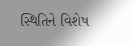સ્થિતિને વિશેષ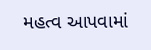મહત્વ આપવામાં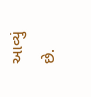આવ્યું છે.